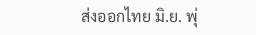ส่งออกไทย มิ.ย. พุ่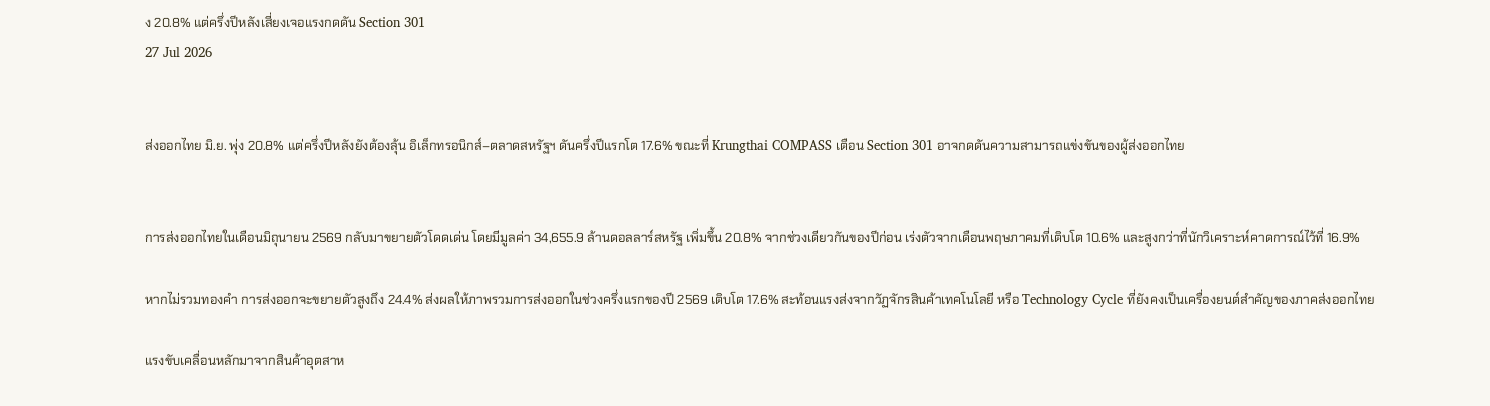ง 20.8% แต่ครึ่งปีหลังเสี่ยงเจอแรงกดดัน Section 301
27 Jul 2026


ส่งออกไทย มิ.ย. พุ่ง 20.8% แต่ครึ่งปีหลังยังต้องลุ้น อิเล็กทรอนิกส์–ตลาดสหรัฐฯ ดันครึ่งปีแรกโต 17.6% ขณะที่ Krungthai COMPASS เตือน Section 301 อาจกดดันความสามารถแข่งขันของผู้ส่งออกไทย


การส่งออกไทยในเดือนมิถุนายน 2569 กลับมาขยายตัวโดดเด่น โดยมีมูลค่า 34,655.9 ล้านดอลลาร์สหรัฐ เพิ่มขึ้น 20.8% จากช่วงเดียวกันของปีก่อน เร่งตัวจากเดือนพฤษภาคมที่เติบโต 10.6% และสูงกว่าที่นักวิเคราะห์คาดการณ์ไว้ที่ 16.9%

หากไม่รวมทองคำ การส่งออกจะขยายตัวสูงถึง 24.4% ส่งผลให้ภาพรวมการส่งออกในช่วงครึ่งแรกของปี 2569 เติบโต 17.6% สะท้อนแรงส่งจากวัฏจักรสินค้าเทคโนโลยี หรือ Technology Cycle ที่ยังคงเป็นเครื่องยนต์สำคัญของภาคส่งออกไทย

แรงขับเคลื่อนหลักมาจากสินค้าอุตสาห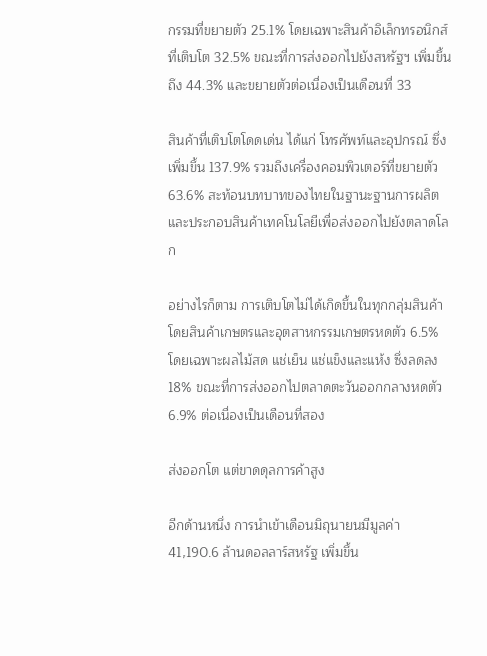กรรมที่ขยายตัว 25.1% โดยเฉพาะสินค้าอิเล็กทรอนิกส์ที่เติบโต 32.5% ขณะที่การส่งออกไปยังสหรัฐฯ เพิ่มขึ้นถึง 44.3% และขยายตัวต่อเนื่องเป็นเดือนที่ 33

สินค้าที่เติบโตโดดเด่น ได้แก่ โทรศัพท์และอุปกรณ์ ซึ่งเพิ่มขึ้น 137.9% รวมถึงเครื่องคอมพิวเตอร์ที่ขยายตัว 63.6% สะท้อนบทบาทของไทยในฐานะฐานการผลิตและประกอบสินค้าเทคโนโลยีเพื่อส่งออกไปยังตลาดโลก

อย่างไรก็ตาม การเติบโตไม่ได้เกิดขึ้นในทุกกลุ่มสินค้า โดยสินค้าเกษตรและอุตสาหกรรมเกษตรหดตัว 6.5% โดยเฉพาะผลไม้สด แช่เย็น แช่แข็งและแห้ง ซึ่งลดลง 18% ขณะที่การส่งออกไปตลาดตะวันออกกลางหดตัว 6.9% ต่อเนื่องเป็นเดือนที่สอง

ส่งออกโต แต่ขาดดุลการค้าสูง

อีกด้านหนึ่ง การนำเข้าเดือนมิถุนายนมีมูลค่า 41,190.6 ล้านดอลลาร์สหรัฐ เพิ่มขึ้น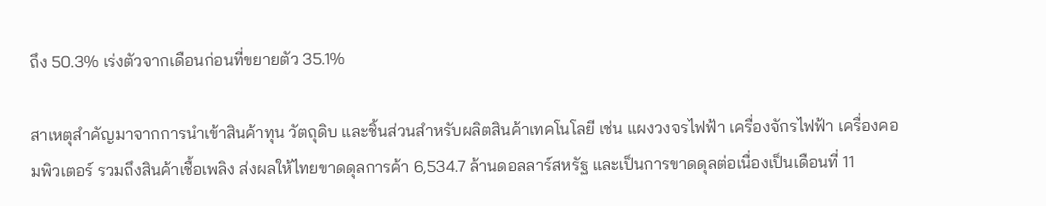ถึง 50.3% เร่งตัวจากเดือนก่อนที่ขยายตัว 35.1%

สาเหตุสำคัญมาจากการนำเข้าสินค้าทุน วัตถุดิบ และชิ้นส่วนสำหรับผลิตสินค้าเทคโนโลยี เช่น แผงวงจรไฟฟ้า เครื่องจักรไฟฟ้า เครื่องคอมพิวเตอร์ รวมถึงสินค้าเชื้อเพลิง ส่งผลให้ไทยขาดดุลการค้า 6,534.7 ล้านดอลลาร์สหรัฐ และเป็นการขาดดุลต่อเนื่องเป็นเดือนที่ 11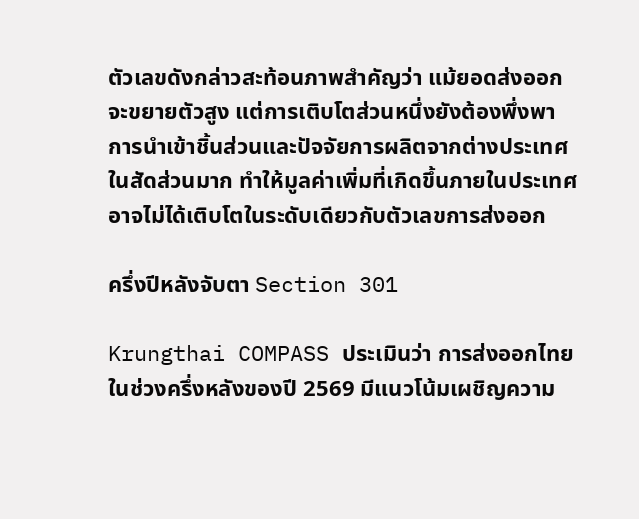ตัวเลขดังกล่าวสะท้อนภาพสำคัญว่า แม้ยอดส่งออกจะขยายตัวสูง แต่การเติบโตส่วนหนึ่งยังต้องพึ่งพาการนำเข้าชิ้นส่วนและปัจจัยการผลิตจากต่างประเทศในสัดส่วนมาก ทำให้มูลค่าเพิ่มที่เกิดขึ้นภายในประเทศอาจไม่ได้เติบโตในระดับเดียวกับตัวเลขการส่งออก

ครึ่งปีหลังจับตา Section 301

Krungthai COMPASS ประเมินว่า การส่งออกไทยในช่วงครึ่งหลังของปี 2569 มีแนวโน้มเผชิญความ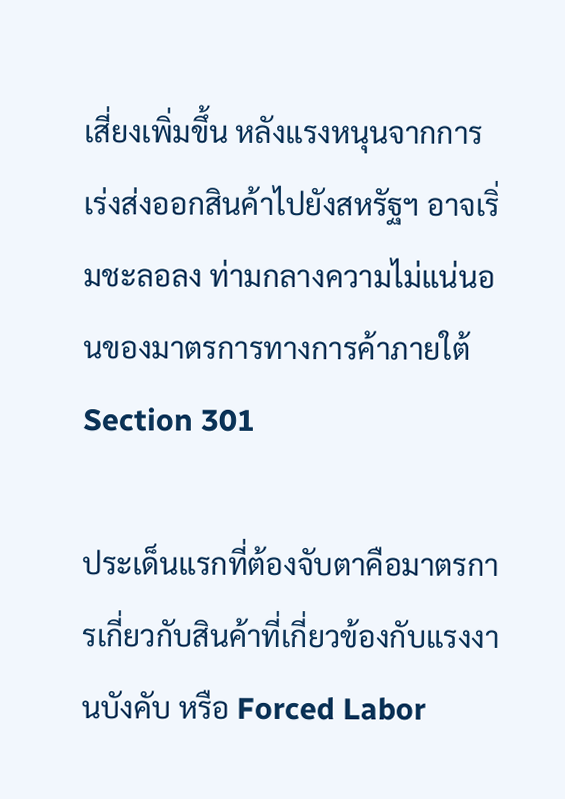เสี่ยงเพิ่มขึ้น หลังแรงหนุนจากการเร่งส่งออกสินค้าไปยังสหรัฐฯ อาจเริ่มชะลอลง ท่ามกลางความไม่แน่นอนของมาตรการทางการค้าภายใต้ Section 301

ประเด็นแรกที่ต้องจับตาคือมาตรการเกี่ยวกับสินค้าที่เกี่ยวข้องกับแรงงานบังคับ หรือ Forced Labor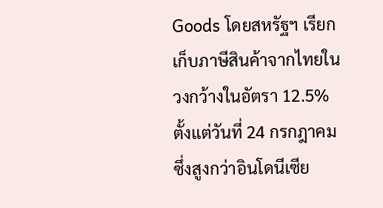Goods โดยสหรัฐฯ เรียกเก็บภาษีสินค้าจากไทยในวงกว้างในอัตรา 12.5% ตั้งแต่วันที่ 24 กรกฎาคม ซึ่งสูงกว่าอินโดนีเซีย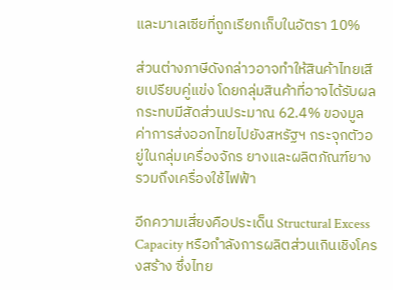และมาเลเซียที่ถูกเรียกเก็บในอัตรา 10%

ส่วนต่างภาษีดังกล่าวอาจทำให้สินค้าไทยเสียเปรียบคู่แข่ง โดยกลุ่มสินค้าที่อาจได้รับผลกระทบมีสัดส่วนประมาณ 62.4% ของมูลค่าการส่งออกไทยไปยังสหรัฐฯ กระจุกตัวอยู่ในกลุ่มเครื่องจักร ยางและผลิตภัณฑ์ยาง รวมถึงเครื่องใช้ไฟฟ้า

อีกความเสี่ยงคือประเด็น Structural Excess Capacity หรือกำลังการผลิตส่วนเกินเชิงโครงสร้าง ซึ่งไทย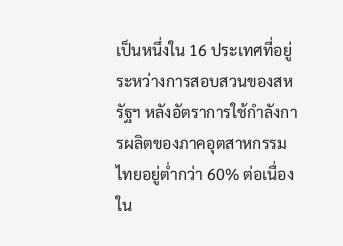เป็นหนึ่งใน 16 ประเทศที่อยู่ระหว่างการสอบสวนของสหรัฐฯ หลังอัตราการใช้กำลังการผลิตของภาคอุตสาหกรรมไทยอยู่ต่ำกว่า 60% ต่อเนื่องใน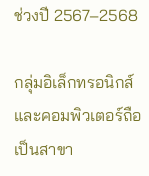ช่วงปี 2567–2568

กลุ่มอิเล็กทรอนิกส์และคอมพิวเตอร์ถือเป็นสาขา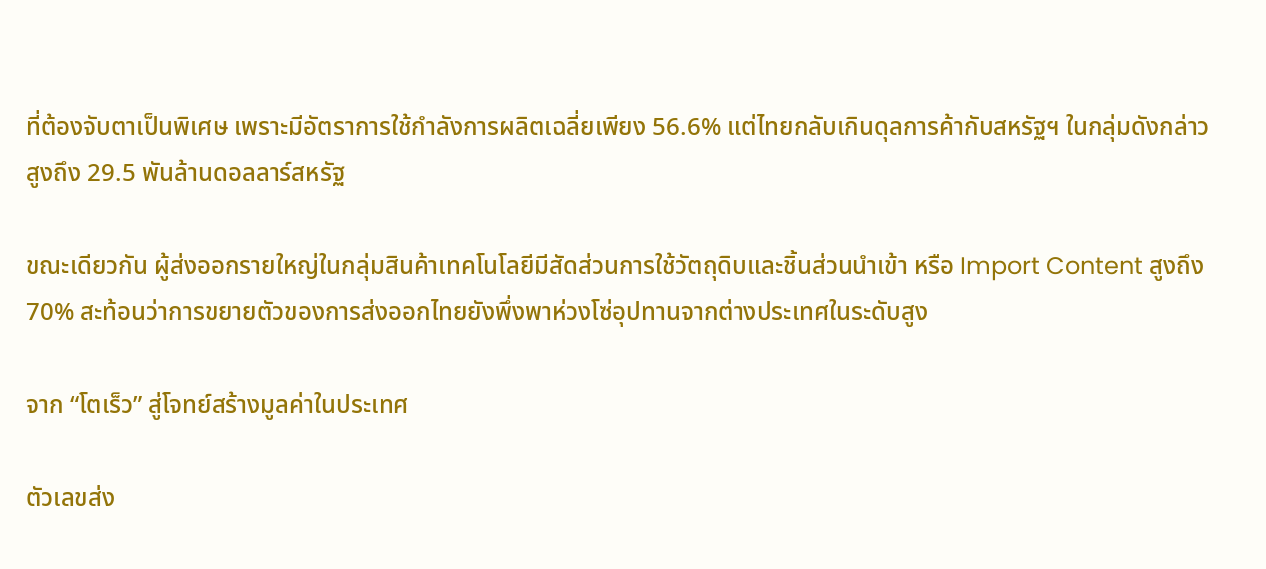ที่ต้องจับตาเป็นพิเศษ เพราะมีอัตราการใช้กำลังการผลิตเฉลี่ยเพียง 56.6% แต่ไทยกลับเกินดุลการค้ากับสหรัฐฯ ในกลุ่มดังกล่าวสูงถึง 29.5 พันล้านดอลลาร์สหรัฐ

ขณะเดียวกัน ผู้ส่งออกรายใหญ่ในกลุ่มสินค้าเทคโนโลยีมีสัดส่วนการใช้วัตถุดิบและชิ้นส่วนนำเข้า หรือ Import Content สูงถึง 70% สะท้อนว่าการขยายตัวของการส่งออกไทยยังพึ่งพาห่วงโซ่อุปทานจากต่างประเทศในระดับสูง

จาก “โตเร็ว” สู่โจทย์สร้างมูลค่าในประเทศ

ตัวเลขส่ง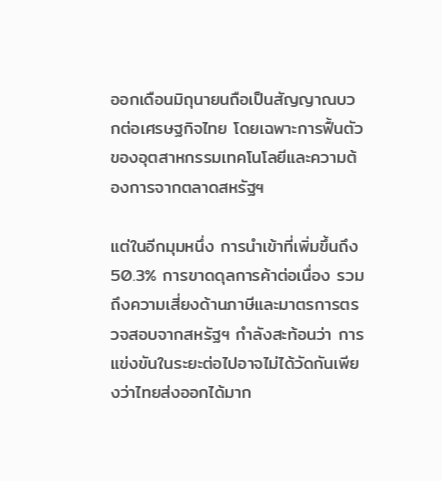ออกเดือนมิถุนายนถือเป็นสัญญาณบวกต่อเศรษฐกิจไทย โดยเฉพาะการฟื้นตัวของอุตสาหกรรมเทคโนโลยีและความต้องการจากตลาดสหรัฐฯ

แต่ในอีกมุมหนึ่ง การนำเข้าที่เพิ่มขึ้นถึง 50.3% การขาดดุลการค้าต่อเนื่อง รวมถึงความเสี่ยงด้านภาษีและมาตรการตรวจสอบจากสหรัฐฯ กำลังสะท้อนว่า การแข่งขันในระยะต่อไปอาจไม่ได้วัดกันเพียงว่าไทยส่งออกได้มาก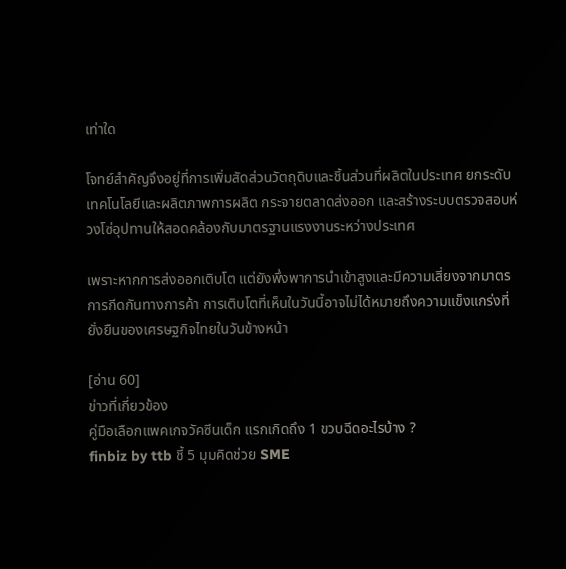เท่าใด

โจทย์สำคัญจึงอยู่ที่การเพิ่มสัดส่วนวัตถุดิบและชิ้นส่วนที่ผลิตในประเทศ ยกระดับเทคโนโลยีและผลิตภาพการผลิต กระจายตลาดส่งออก และสร้างระบบตรวจสอบห่วงโซ่อุปทานให้สอดคล้องกับมาตรฐานแรงงานระหว่างประเทศ

เพราะหากการส่งออกเติบโต แต่ยังพึ่งพาการนำเข้าสูงและมีความเสี่ยงจากมาตรการกีดกันทางการค้า การเติบโตที่เห็นในวันนี้อาจไม่ได้หมายถึงความแข็งแกร่งที่ยั่งยืนของเศรษฐกิจไทยในวันข้างหน้า

[อ่าน 60]
ข่าวที่เกี่ยวข้อง
คู่มือเลือกแพคเกจวัคซีนเด็ก แรกเกิดถึง 1 ขวบฉีดอะไรบ้าง ?
finbiz by ttb ชี้ 5 มุมคิดช่วย SME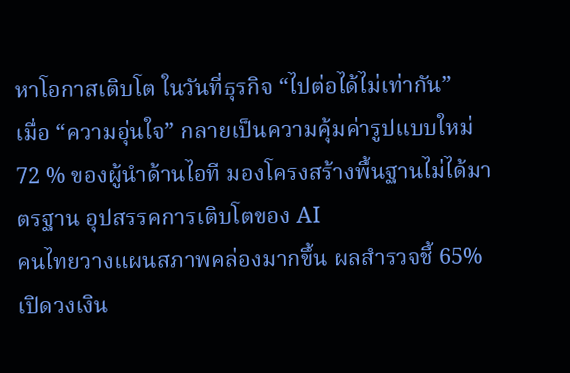หาโอกาสเติบโต ในวันที่ธุรกิจ “ไปต่อได้ไม่เท่ากัน”
เมื่อ “ความอุ่นใจ” กลายเป็นความคุ้มค่ารูปแบบใหม่
72 % ของผู้นำด้านไอที มองโครงสร้างพื้นฐานไม่ได้มาตรฐาน อุปสรรคการเติบโตของ AI
คนไทยวางแผนสภาพคล่องมากขึ้น ผลสำรวจชี้ 65% เปิดวงเงิน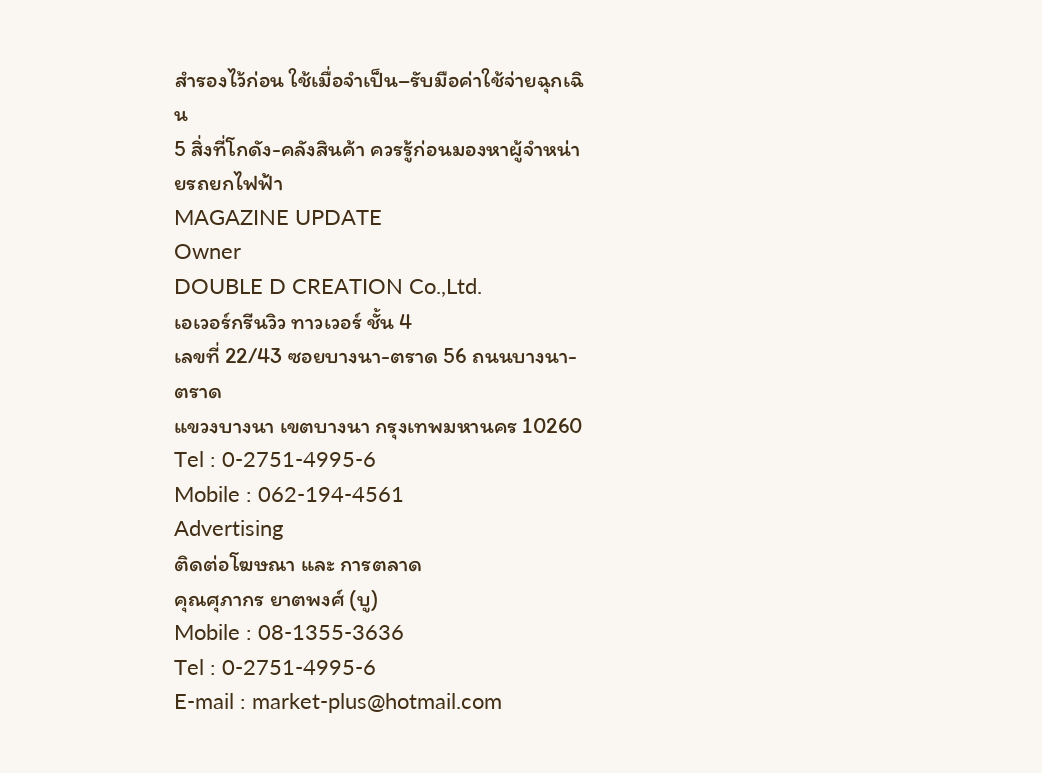สำรองไว้ก่อน ใช้เมื่อจำเป็น–รับมือค่าใช้จ่ายฉุกเฉิน
5 สิ่งที่โกดัง-คลังสินค้า ควรรู้ก่อนมองหาผู้จำหน่ายรถยกไฟฟ้า
MAGAZINE UPDATE
Owner
DOUBLE D CREATION Co.,Ltd.
เอเวอร์กรีนวิว ทาวเวอร์ ชั้น 4
เลขที่ 22/43 ซอยบางนา-ตราด 56 ถนนบางนา-ตราด
แขวงบางนา เขตบางนา กรุงเทพมหานคร 10260
Tel : 0-2751-4995-6
Mobile : 062-194-4561
Advertising
ติดต่อโฆษณา และ การตลาด
คุณศุภากร ยาตพงศ์ (บู)
Mobile : 08-1355-3636
Tel : 0-2751-4995-6
E-mail : market-plus@hotmail.com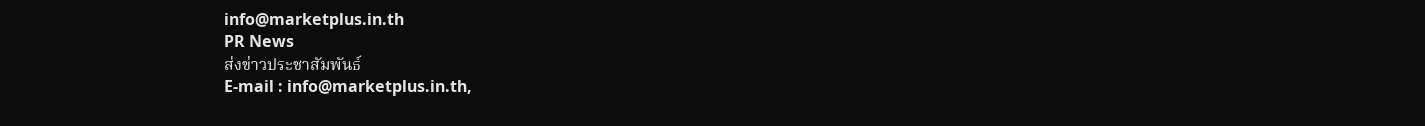info@marketplus.in.th
PR News
ส่งข่าวประชาสัมพันธ์
E-mail : info@marketplus.in.th,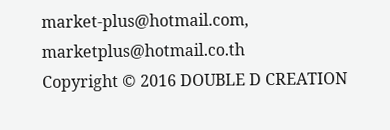market-plus@hotmail.com,
marketplus@hotmail.co.th
Copyright © 2016 DOUBLE D CREATION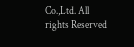Co.,Ltd. All rights Reserved